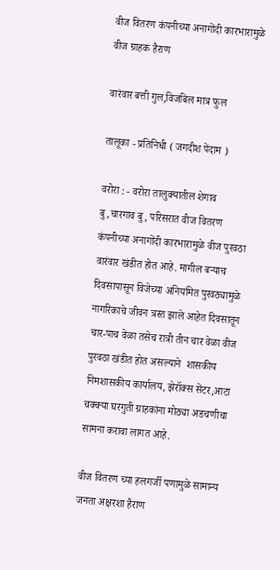वीज वितरण कंपनीच्या अनागोंदी कारभारामुळे वीज ग्राहक हैराण

वारंवार बत्ती गुल,विजबिल मात्र फुल

तालूका - प्रतिनिधी ( जगदीश पेंदाम )

वरोरा : - वरोरा तालुक्यातील शेगाव बु,चारगाव बु, परिसरात वीज वितरण कंपनीच्या अनागोंदी कारभारामुळे वीज पुरवठा वारंवार खंडीत होत आहे. मागील बऱ्याच दिवसापासून विजेच्या अनियमित पुरवठ्यामुळे नागरिकाचे जीवन त्रस्त झाले आहेत दिवसातून चार-पाच वेळा तसेच रात्री तीन चार वेळा वीज पुरवठा खंडीत होत असल्याने  शासकीय  निमशासकीय कार्यालय, झेरॉक्स सेंटर,आटा चक्क्या घरगुती ग्राहकांना मोठ्या अडचणीचा सामना करावा लागत आहे.

वीज वितरण च्या हलगर्जी पणामुळे सामान्य जनता अक्षरशा हैराण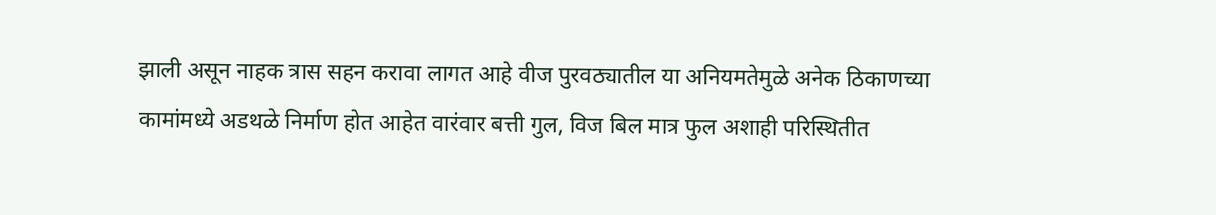झाली असून नाहक त्रास सहन करावा लागत आहे वीज पुरवठ्यातील या अनियमतेमुळे अनेक ठिकाणच्या कामांमध्ये अडथळे निर्माण होत आहेत वारंवार बत्ती गुल, विज बिल मात्र फुल अशाही परिस्थितीत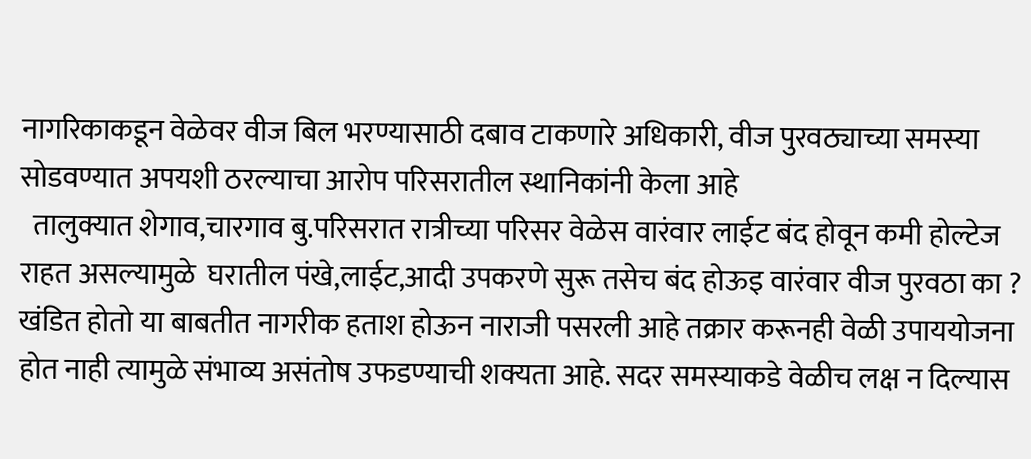नागरिकाकडून वेळेवर वीज बिल भरण्यासाठी दबाव टाकणारे अधिकारी, वीज पुरवठ्याच्या समस्या सोडवण्यात अपयशी ठरल्याचा आरोप परिसरातील स्थानिकांनी केला आहे
  तालुक्यात शेगाव,चारगाव बु.परिसरात रात्रीच्या परिसर वेळेस वारंवार लाईट बंद होवून कमी होल्टेज राहत असल्यामुळे  घरातील पंखे,लाईट,आदी उपकरणे सुरू तसेच बंद होऊइ वारंवार वीज पुरवठा का ? खंडित होतो या बाबतीत नागरीक हताश होऊन नाराजी पसरली आहे तक्रार करूनही वेळी उपाययोजना होत नाही त्यामुळे संभाव्य असंतोष उफडण्याची शक्यता आहे. सदर समस्याकडे वेळीच लक्ष न दिल्यास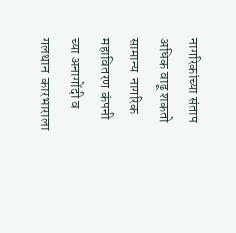नागरिकांच्या संताप अधिक वाढू शकतो सामान्य  नागरिक महावितरण कंपनी च्या अनागोंदी व गलथान  कारभाराला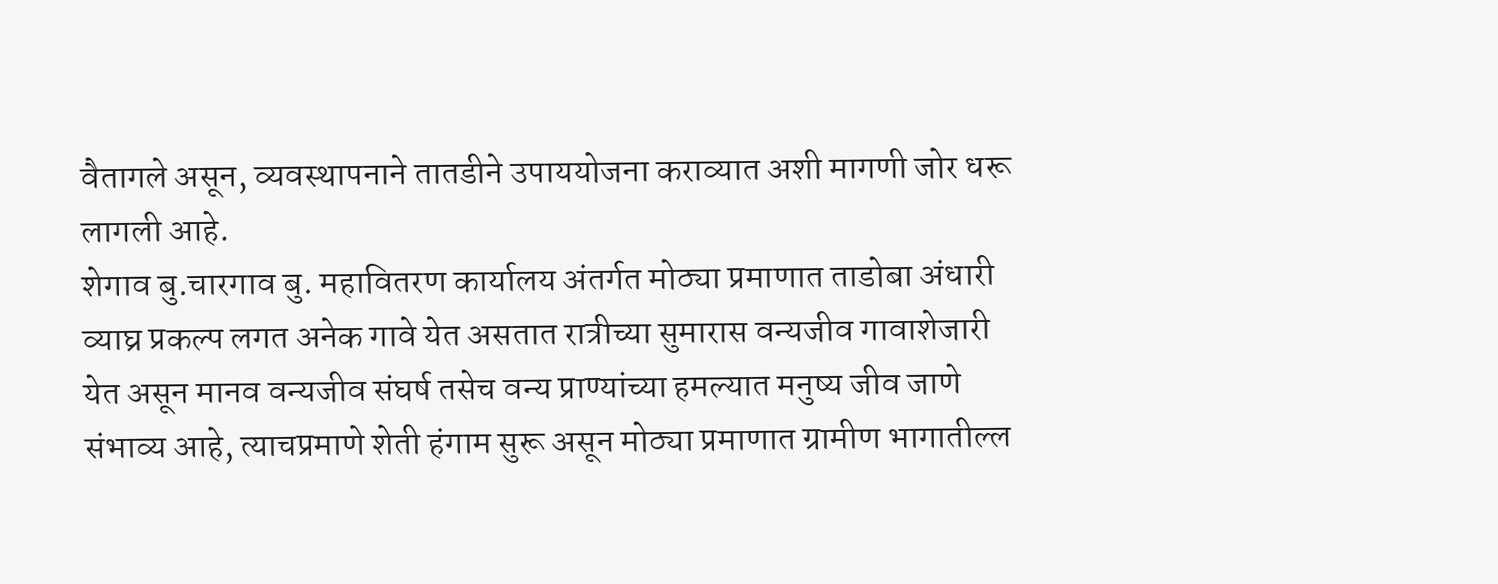वैतागले असून, व्यवस्थापनाने तातडीने उपाययोजना कराव्यात अशी मागणी जोर धरू लागली आहे.
शेगाव बु.चारगाव बु. महावितरण कार्यालय अंतर्गत मोठ्या प्रमाणात ताडोबा अंधारी व्याघ्र प्रकल्प लगत अनेक गावे येत असतात रात्रीच्या सुमारास वन्यजीव गावाशेजारी  येत असून मानव वन्यजीव संघर्ष तसेच वन्य प्राण्यांच्या हमल्यात मनुष्य जीव जाणे संभाव्य आहे, त्याचप्रमाणे शेती हंगाम सुरू असून मोठ्या प्रमाणात ग्रामीण भागातील्ल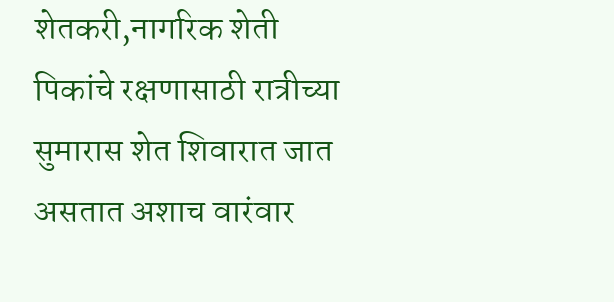शेतकरी,नागरिक शेती पिकांचे रक्षणासाठी रात्रीच्या सुमारास शेत शिवारात जात असतात अशाच वारंवार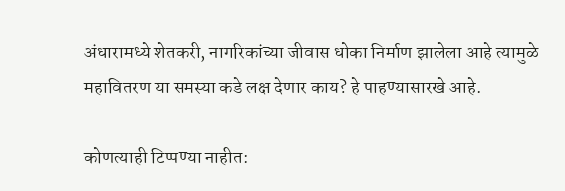अंधारामध्ये शेतकरी, नागरिकांच्या जीवास धोका निर्माण झालेला आहे त्यामुळे महावितरण या समस्या कडे लक्ष देणार काय? हे पाहण्यासारखे आहे.

कोणत्याही टिप्पण्‍या नाहीत: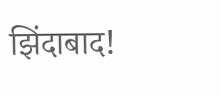झिंदाबाद!